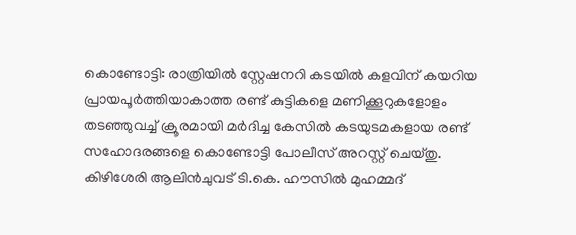കൊണ്ടോട്ടി: രാത്രിയിൽ സ്റ്റേഷനറി കടയിൽ കളവിന് കയറിയ പ്രായപൂർത്തിയാകാത്ത രണ്ട് കുട്ടികളെ മണിക്കൂറുകളോളം തടഞ്ഞുവച്ച് ക്രൂരമായി മർദിച്ച കേസിൽ കടയുടമകളായ രണ്ട് സഹോദരങ്ങളെ കൊണ്ടോട്ടി പോലീസ് അറസ്റ്റ് ചെയ്തു. കിഴിശേരി ആലിൻചുവട് ടി.കെ. ഹൗസിൽ മുഹമ്മദ്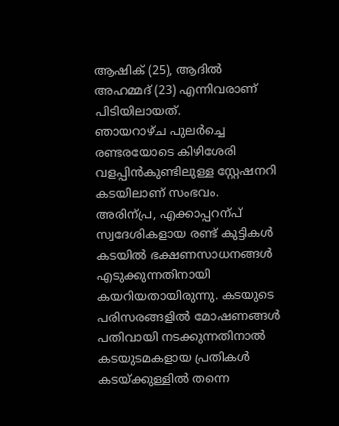ആഷിക് (25), ആദിൽ അഹമ്മദ് (23) എന്നിവരാണ് പിടിയിലായത്.
ഞായറാഴ്ച പുലർച്ചെ രണ്ടരയോടെ കിഴിശേരി വളപ്പിൻകുണ്ടിലുള്ള സ്റ്റേഷനറി കടയിലാണ് സംഭവം. അരിന്പ്ര, എക്കാപ്പറന്പ് സ്വദേശികളായ രണ്ട് കുട്ടികൾ കടയിൽ ഭക്ഷണസാധനങ്ങൾ എടുക്കുന്നതിനായി കയറിയതായിരുന്നു. കടയുടെ പരിസരങ്ങളിൽ മോഷണങ്ങൾ പതിവായി നടക്കുന്നതിനാൽ കടയുടമകളായ പ്രതികൾ കടയ്ക്കുള്ളിൽ തന്നെ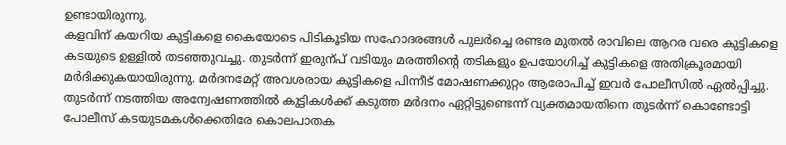ഉണ്ടായിരുന്നു.
കളവിന് കയറിയ കുട്ടികളെ കൈയോടെ പിടികൂടിയ സഹോദരങ്ങൾ പുലർച്ചെ രണ്ടര മുതൽ രാവിലെ ആറര വരെ കുട്ടികളെ കടയുടെ ഉള്ളിൽ തടഞ്ഞുവച്ചു. തുടർന്ന് ഇരുന്പ് വടിയും മരത്തിന്റെ തടികളും ഉപയോഗിച്ച് കുട്ടികളെ അതിക്രൂരമായി മർദിക്കുകയായിരുന്നു. മർദനമേറ്റ് അവശരായ കുട്ടികളെ പിന്നീട് മോഷണക്കുറ്റം ആരോപിച്ച് ഇവർ പോലീസിൽ ഏൽപ്പിച്ചു.
തുടർന്ന് നടത്തിയ അന്വേഷണത്തിൽ കുട്ടികൾക്ക് കടുത്ത മർദനം ഏറ്റിട്ടുണ്ടെന്ന് വ്യക്തമായതിനെ തുടർന്ന് കൊണ്ടോട്ടി പോലീസ് കടയുടമകൾക്കെതിരേ കൊലപാതക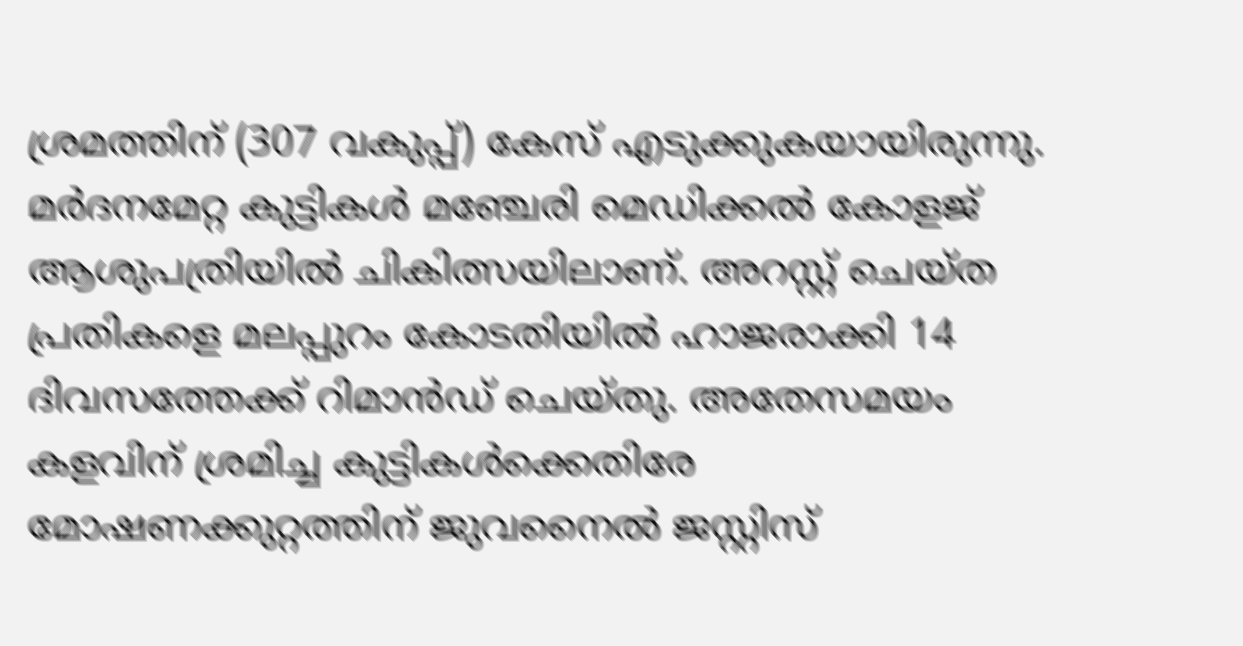ശ്രമത്തിന് (307 വകുപ്പ്) കേസ് എടുക്കുകയായിരുന്നു.
മർദനമേറ്റ കുട്ടികൾ മഞ്ചേരി മെഡിക്കൽ കോളജ് ആശുപത്രിയിൽ ചികിത്സയിലാണ്. അറസ്റ്റ് ചെയ്ത പ്രതികളെ മലപ്പുറം കോടതിയിൽ ഹാജരാക്കി 14 ദിവസത്തേക്ക് റിമാൻഡ് ചെയ്തു. അതേസമയം കളവിന് ശ്രമിച്ച കുട്ടികൾക്കെതിരേ മോഷണക്കുറ്റത്തിന് ജുവനൈൽ ജസ്റ്റിസ്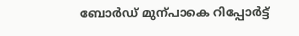ബോർഡ് മുന്പാകെ റിപ്പോർട്ട്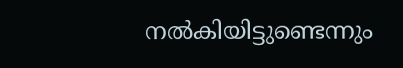നൽകിയിട്ടുണ്ടെന്നും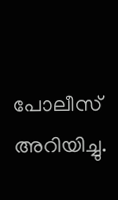പോലീസ് അറിയിച്ചു.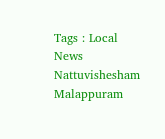Tags : Local News Nattuvishesham Malappuram